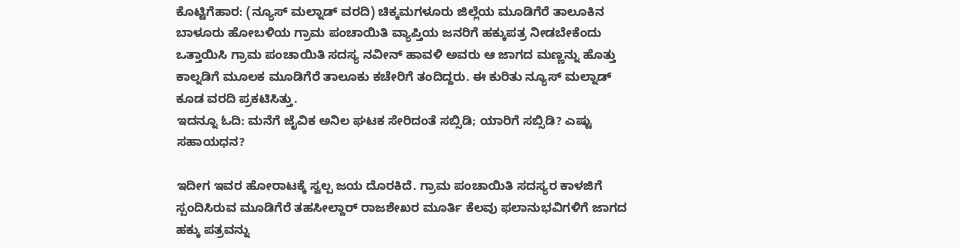ಕೊಟ್ಟಿಗೆಹಾರ: (ನ್ಯೂಸ್ ಮಲ್ನಾಡ್ ವರದಿ) ಚಿಕ್ಕಮಗಳೂರು ಜಿಲ್ಲೆಯ ಮೂಡಿಗೆರೆ ತಾಲೂಕಿನ ಬಾಳೂರು ಹೋಬಳಿಯ ಗ್ರಾಮ ಪಂಚಾಯಿತಿ ವ್ಯಾಪ್ತಿಯ ಜನರಿಗೆ ಹಕ್ಕುಪತ್ರ ನೀಡಬೇಕೆಂದು ಒತ್ತಾಯಿಸಿ ಗ್ರಾಮ ಪಂಚಾಯಿತಿ ಸದಸ್ಯ ನವೀನ್ ಹಾವಳಿ ಅವರು ಆ ಜಾಗದ ಮಣ್ಣನ್ನು ಹೊತ್ತು ಕಾಲ್ನಡಿಗೆ ಮೂಲಕ ಮೂಡಿಗೆರೆ ತಾಲೂಕು ಕಚೇರಿಗೆ ತಂದಿದ್ದರು. ಈ ಕುರಿತು ನ್ಯೂಸ್ ಮಲ್ನಾಡ್ ಕೂಡ ವರದಿ ಪ್ರಕಟಿಸಿತ್ತು.
ಇದನ್ನೂ ಓದಿ: ಮನೆಗೆ ಜೈವಿಕ ಅನಿಲ ಘಟಕ ಸೇರಿದಂತೆ ಸಬ್ಸಿಡಿ; ಯಾರಿಗೆ ಸಬ್ಸಿಡಿ? ಎಷ್ಟು ಸಹಾಯಧನ?

ಇದೀಗ ಇವರ ಹೋರಾಟಕ್ಕೆ ಸ್ವಲ್ಪ ಜಯ ದೊರಕಿದೆ. ಗ್ರಾಮ ಪಂಚಾಯಿತಿ ಸದಸ್ಯರ ಕಾಳಜಿಗೆ ಸ್ಪಂದಿಸಿರುವ ಮೂಡಿಗೆರೆ ತಹಸೀಲ್ದಾರ್ ರಾಜಶೇಖರ ಮೂರ್ತಿ ಕೆಲವು ಫಲಾನುಭವಿಗಳಿಗೆ ಜಾಗದ ಹಕ್ಕು ಪತ್ರವನ್ನು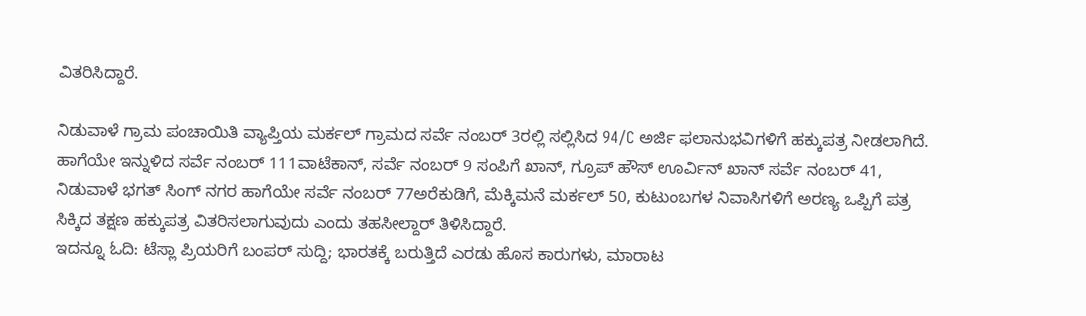ವಿತರಿಸಿದ್ದಾರೆ.

ನಿಡುವಾಳೆ ಗ್ರಾಮ ಪಂಚಾಯಿತಿ ವ್ಯಾಪ್ತಿಯ ಮರ್ಕಲ್ ಗ್ರಾಮದ ಸರ್ವೆ ನಂಬರ್ 3ರಲ್ಲಿ ಸಲ್ಲಿಸಿದ 94/C ಅರ್ಜಿ ಫಲಾನುಭವಿಗಳಿಗೆ ಹಕ್ಕುಪತ್ರ ನೀಡಲಾಗಿದೆ. ಹಾಗೆಯೇ ಇನ್ನುಳಿದ ಸರ್ವೆ ನಂಬರ್ 111ವಾಟೆಕಾನ್, ಸರ್ವೆ ನಂಬರ್ 9 ಸಂಪಿಗೆ ಖಾನ್, ಗ್ರೂಪ್ ಹೌಸ್ ಊರ್ವಿನ್ ಖಾನ್ ಸರ್ವೆ ನಂಬರ್ 41, ನಿಡುವಾಳೆ ಭಗತ್ ಸಿಂಗ್ ನಗರ ಹಾಗೆಯೇ ಸರ್ವೆ ನಂಬರ್ 77ಅರೆಕುಡಿಗೆ, ಮೆಕ್ಕಿಮನೆ ಮರ್ಕಲ್ 50, ಕುಟುಂಬಗಳ ನಿವಾಸಿಗಳಿಗೆ ಅರಣ್ಯ ಒಪ್ಪಿಗೆ ಪತ್ರ ಸಿಕ್ಕಿದ ತಕ್ಷಣ ಹಕ್ಕುಪತ್ರ ವಿತರಿಸಲಾಗುವುದು ಎಂದು ತಹಸೀಲ್ದಾರ್ ತಿಳಿಸಿದ್ದಾರೆ.
ಇದನ್ನೂ ಓದಿ: ಟೆಸ್ಲಾ ಪ್ರಿಯರಿಗೆ ಬಂಪರ್ ಸುದ್ದಿ; ಭಾರತಕ್ಕೆ ಬರುತ್ತಿದೆ ಎರಡು ಹೊಸ ಕಾರುಗಳು, ಮಾರಾಟ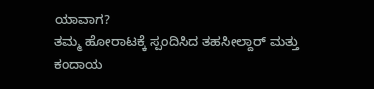ಯಾವಾಗ?
ತಮ್ಮ ಹೋರಾಟಕ್ಕೆ ಸ್ಪಂದಿಸಿದ ತಹಸೀಲ್ದಾರ್ ಮತ್ತು ಕಂದಾಯ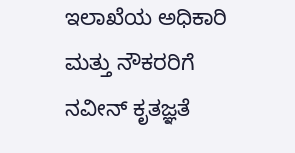ಇಲಾಖೆಯ ಅಧಿಕಾರಿ ಮತ್ತು ನೌಕರರಿಗೆ ನವೀನ್ ಕೃತಜ್ಞತೆ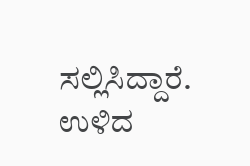ಸಲ್ಲಿಸಿದ್ದಾರೆ. ಉಳಿದ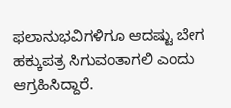ಫಲಾನುಭವಿಗಳಿಗೂ ಆದಷ್ಟು ಬೇಗ ಹಕ್ಕುಪತ್ರ ಸಿಗುವಂತಾಗಲಿ ಎಂದು ಆಗ್ರಹಿಸಿದ್ದಾರೆ.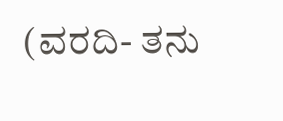(ವರದಿ- ತನು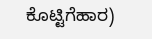ಕೊಟ್ಟಿಗೆಹಾರ)